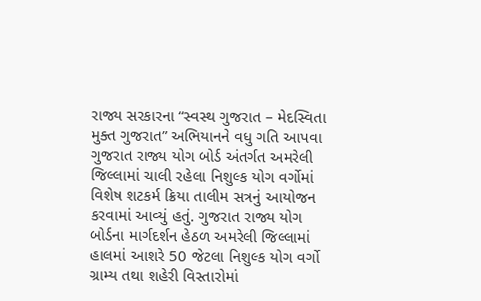રાજ્ય સરકારના “સ્વસ્થ ગુજરાત – મેદસ્વિતા મુક્ત ગુજરાત” અભિયાનને વધુ ગતિ આપવા ગુજરાત રાજ્ય યોગ બોર્ડ અંતર્ગત અમરેલી જિલ્લામાં ચાલી રહેલા નિશુલ્ક યોગ વર્ગોમાં વિશેષ શટકર્મ ક્રિયા તાલીમ સત્રનું આયોજન કરવામાં આવ્યું હતું. ગુજરાત રાજ્ય યોગ બોર્ડના માર્ગદર્શન હેઠળ અમરેલી જિલ્લામાં હાલમાં આશરે 50 જેટલા નિશુલ્ક યોગ વર્ગો ગ્રામ્ય તથા શહેરી વિસ્તારોમાં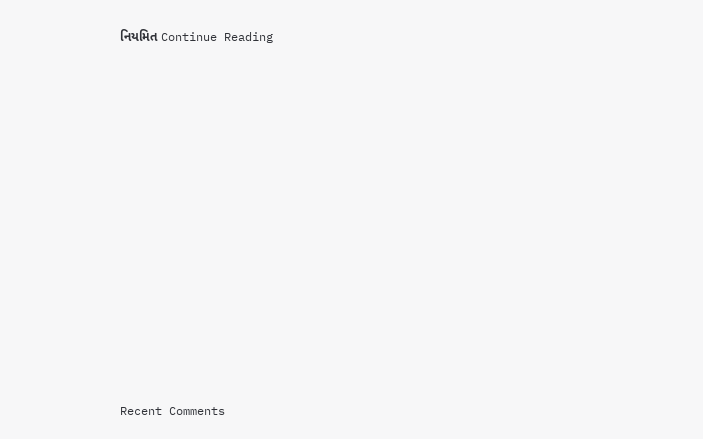નિયમિત Continue Reading

















Recent Comments